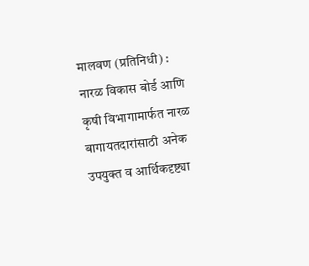मालवण (प्रतिनिधी) : नारळ विकास बोर्ड आणि कृषी विभागामार्फत नारळ बागायतदारांसाठी अनेक उपयुक्त व आर्थिकदृष्ट्या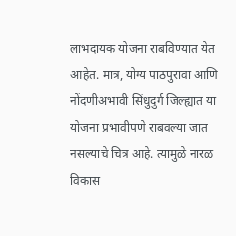लाभदायक योजना राबविण्यात येत आहेत. मात्र, योग्य पाठपुरावा आणि नोंदणीअभावी सिंधुदुर्ग जिल्ह्यात या योजना प्रभावीपणे राबवल्या जात नसल्याचे चित्र आहे. त्यामुळे नारळ विकास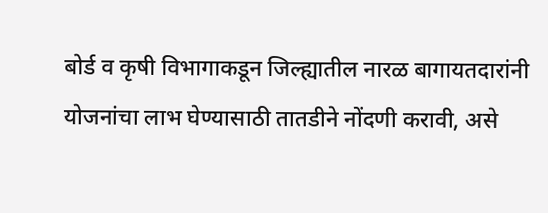बोर्ड व कृषी विभागाकडून जिल्ह्यातील नारळ बागायतदारांनी योजनांचा लाभ घेण्यासाठी तातडीने नोंदणी करावी, असे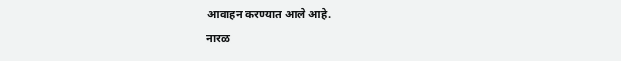आवाहन करण्यात आले आहे.
नारळ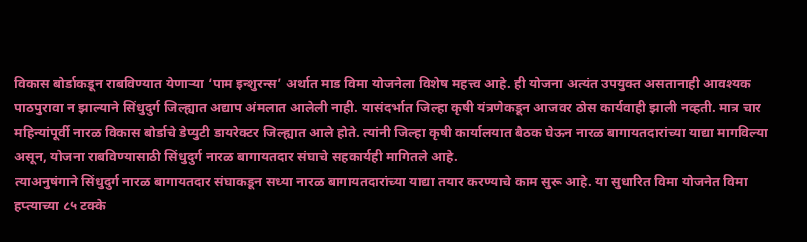विकास बोर्डाकडून राबविण्यात येणाऱ्या ‘पाम इन्शुरन्स’ अर्थात माड विमा योजनेला विशेष महत्त्व आहे. ही योजना अत्यंत उपयुक्त असतानाही आवश्यक पाठपुरावा न झाल्याने सिंधुदुर्ग जिल्ह्यात अद्याप अंमलात आलेली नाही. यासंदर्भात जिल्हा कृषी यंत्रणेकडून आजवर ठोस कार्यवाही झाली नव्हती. मात्र चार महिन्यांपूर्वी नारळ विकास बोर्डाचे डेप्युटी डायरेक्टर जिल्ह्यात आले होते. त्यांनी जिल्हा कृषी कार्यालयात बैठक घेऊन नारळ बागायतदारांच्या याद्या मागविल्या असून, योजना राबविण्यासाठी सिंधुदुर्ग नारळ बागायतदार संघाचे सहकार्यही मागितले आहे.
त्याअनुषंगाने सिंधुदुर्ग नारळ बागायतदार संघाकडून सध्या नारळ बागायतदारांच्या याद्या तयार करण्याचे काम सुरू आहे. या सुधारित विमा योजनेत विमा हप्त्याच्या ८५ टक्के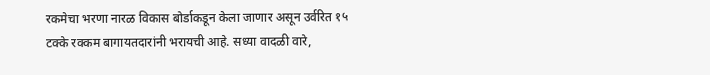रकमेचा भरणा नारळ विकास बोर्डाकडून केला जाणार असून उर्वरित १५ टक्के रक्कम बागायतदारांनी भरायची आहे. सध्या वादळी वारे,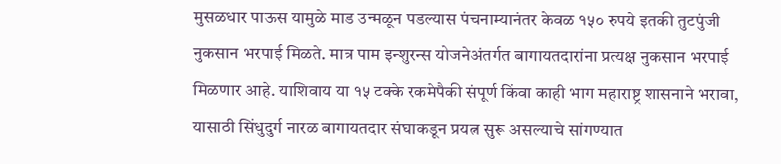मुसळधार पाऊस यामुळे माड उन्मळून पडल्यास पंचनाम्यानंतर केवळ १५० रुपये इतकी तुटपुंजी नुकसान भरपाई मिळते. मात्र पाम इन्शुरन्स योजनेअंतर्गत बागायतदारांना प्रत्यक्ष नुकसान भरपाई मिळणार आहे. याशिवाय या १५ टक्के रकमेपैकी संपूर्ण किंवा काही भाग महाराष्ट्र शासनाने भरावा, यासाठी सिंधुदुर्ग नारळ बागायतदार संघाकडून प्रयत्न सुरू असल्याचे सांगण्यात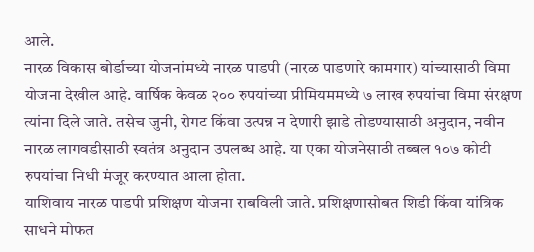आले.
नारळ विकास बोर्डाच्या योजनांमध्ये नारळ पाडपी (नारळ पाडणारे कामगार) यांच्यासाठी विमा योजना देखील आहे. वार्षिक केवळ २०० रुपयांच्या प्रीमियममध्ये ७ लाख रुपयांचा विमा संरक्षण त्यांना दिले जाते. तसेच जुनी, रोगट किंवा उत्पन्न न देणारी झाडे तोडण्यासाठी अनुदान, नवीन नारळ लागवडीसाठी स्वतंत्र अनुदान उपलब्ध आहे. या एका योजनेसाठी तब्बल १०७ कोटी रुपयांचा निधी मंजूर करण्यात आला होता.
याशिवाय नारळ पाडपी प्रशिक्षण योजना राबविली जाते. प्रशिक्षणासोबत शिडी किंवा यांत्रिक साधने मोफत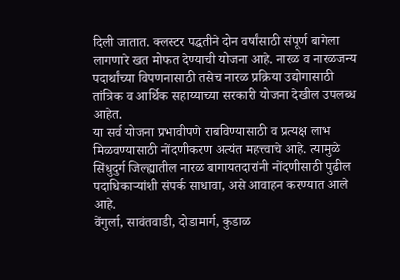दिली जातात. क्लस्टर पद्धतीने दोन वर्षांसाठी संपूर्ण बागेला लागणारे खत मोफत देण्याची योजना आहे. नारळ व नारळजन्य पदार्थांच्या विपणनासाठी तसेच नारळ प्रक्रिया उद्योगासाठी तांत्रिक व आर्थिक सहाय्याच्या सरकारी योजना देखील उपलब्ध आहेत.
या सर्व योजना प्रभावीपणे राबविण्यासाठी व प्रत्यक्ष लाभ मिळवण्यासाठी नोंदणीकरण अत्यंत महत्त्वाचे आहे. त्यामुळे सिंधुदुर्ग जिल्ह्यातील नारळ बागायतदारांनी नोंदणीसाठी पुढील पदाधिकाऱ्यांशी संपर्क साधावा, असे आवाहन करण्यात आले आहे.
वेंगुर्ला, सावंतवाडी, दोडामार्ग, कुडाळ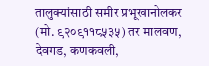तालुक्यांसाठी समीर प्रभूखानोलकर (मो. ९२०९११८५३५) तर मालवण, देवगड, कणकवली,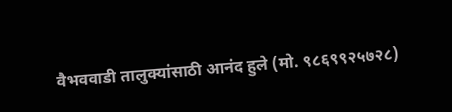वैभववाडी तालुक्यांसाठी आनंद हुले (मो. ९८६९९२५७२८)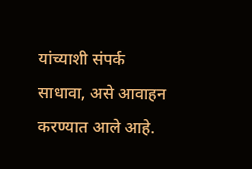यांच्याशी संपर्क साधावा, असे आवाहन करण्यात आले आहे.